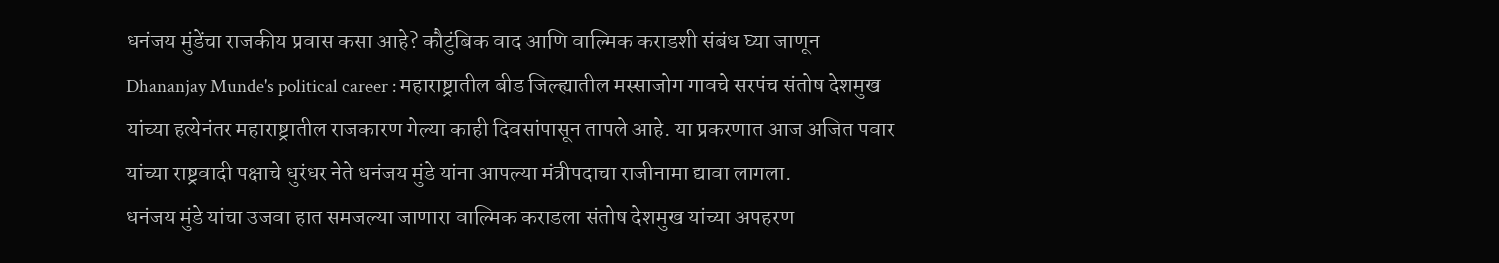धनंजय मुंडेंचा राजकीय प्रवास कसा आहे? कौटुंबिक वाद आणि वाल्मिक कराडशी संबंध घ्या जाणून
Dhananjay Munde's political career : महाराष्ट्रातील बीड जिल्ह्यातील मस्साजोग गावचे सरपंच संतोष देशमुख यांच्या हत्येनंतर महाराष्ट्रातील राजकारण गेल्या काही दिवसांपासून तापले आहे. या प्रकरणात आज अजित पवार यांच्या राष्ट्रवादी पक्षाचे धुरंधर नेते धनंजय मुंडे यांना आपल्या मंत्रीपदाचा राजीनामा द्यावा लागला.
धनंजय मुंडे यांचा उजवा हात समजल्या जाणारा वाल्मिक कराडला संतोष देशमुख यांच्या अपहरण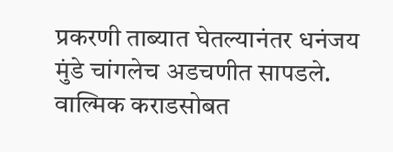प्रकरणी ताब्यात घेतल्यानंतर धनंजय मुंडे चांगलेच अडचणीत सापडले. वाल्मिक कराडसोबत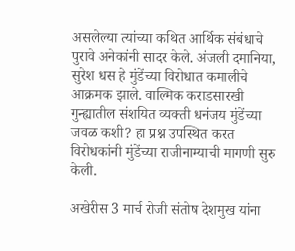असलेल्या त्यांच्या कथित आर्थिक संबंधाचे पुरावे अनेकांनी सादर केले. अंजली दमानिया, सुरेश धस हे मुंडेंच्या विरोधात कमालीचे आक्रमक झाले. वाल्मिक कराडसारखी गुन्ह्यातील संशयित व्यक्ती धनंजय मुंडेंच्या जवळ कशी? हा प्रश्न उपस्थित करत विरोधकांनी मुंडेंच्या राजीनाम्याची मागणी सुरु केली.

अखेरीस 3 मार्च रोजी संतोष देशमुख यांना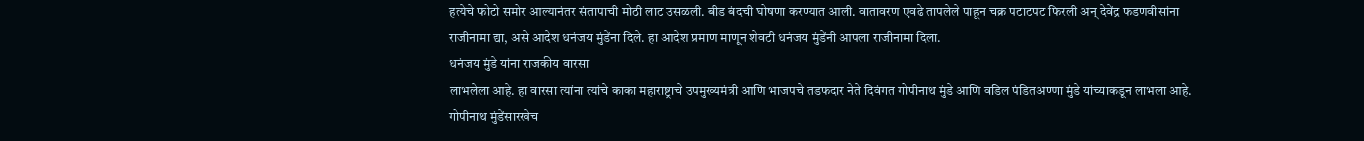हत्येचे फोटो समोर आल्यानंतर संतापाची मोठी लाट उसळली. बीड बंदची घोषणा करण्यात आली. वातावरण एवढे तापलेले पाहून चक्र पटाटपट फिरली अन् देवेंद्र फडणवीसांना राजीनामा द्या, असे आदेश धनंजय मुंडेंना दिले. हा आदेश प्रमाण माणून शेवटी धनंजय मुंडेंनी आपला राजीनामा दिला.
धनंजय मुंडे यांना राजकीय वारसा
लाभलेला आहे. हा वारसा त्यांना त्यांचे काका महाराष्ट्राचे उपमुख्यमंत्री आणि भाजपचे तडफदार नेते दिवंगत गोपीनाथ मुंडे आणि वडिल पंडितअण्णा मुंडे यांच्याकडून लाभला आहे. गोपीनाथ मुंडेंसारखेच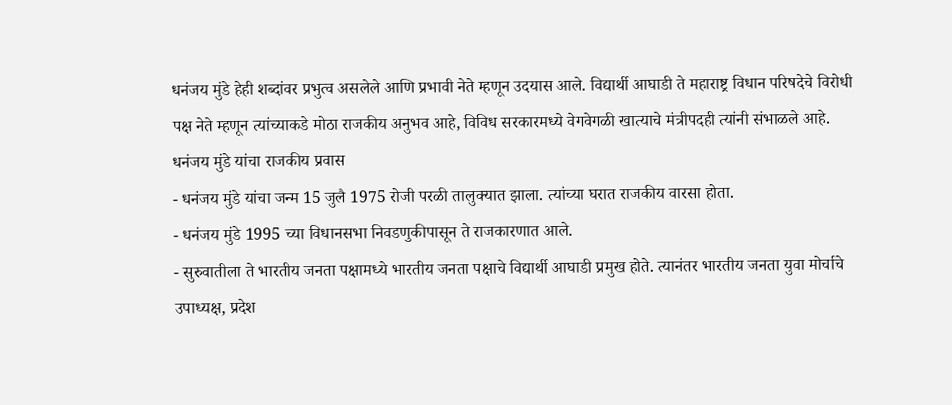धनंजय मुंडे हेही शब्दांवर प्रभुत्व असलेले आणि प्रभावी नेते म्हणून उदयास आले. विद्यार्थी आघाडी ते महाराष्ट्र विधान परिषदेचे विरोधी पक्ष नेते म्हणून त्यांच्याकडे मोठा राजकीय अनुभव आहे, विविध सरकारमध्ये वेगवेगळी खात्याचे मंत्रीपदही त्यांनी संभाळले आहे.
धनंजय मुंडे यांचा राजकीय प्रवास
- धनंजय मुंडे यांचा जन्म 15 जुलै 1975 रोजी परळी तालुक्यात झाला. त्यांच्या घरात राजकीय वारसा होता.
- धनंजय मुंडे 1995 च्या विधानसभा निवडणुकीपासून ते राजकारणात आले.
- सुरुवातीला ते भारतीय जनता पक्षामध्ये भारतीय जनता पक्षाचे विद्यार्थी आघाडी प्रमुख होते. त्यानंतर भारतीय जनता युवा मोर्चाचे उपाध्यक्ष, प्रदेश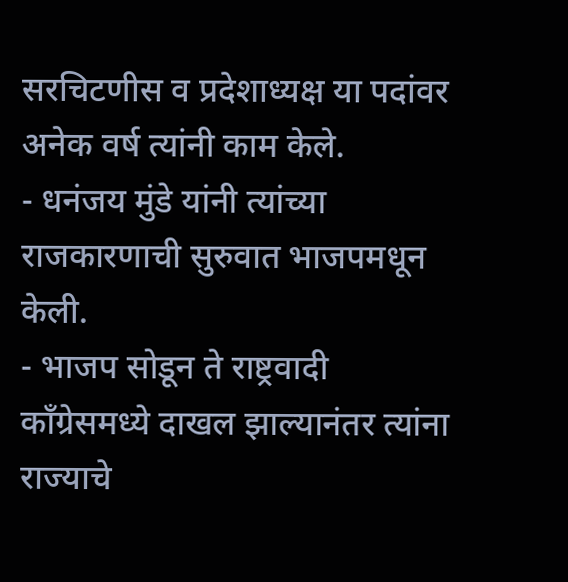सरचिटणीस व प्रदेशाध्यक्ष या पदांवर अनेक वर्ष त्यांनी काम केले.
- धनंजय मुंडे यांनी त्यांच्या राजकारणाची सुरुवात भाजपमधून केली.
- भाजप सोडून ते राष्ट्रवादी काँग्रेसमध्ये दाखल झाल्यानंतर त्यांना राज्याचे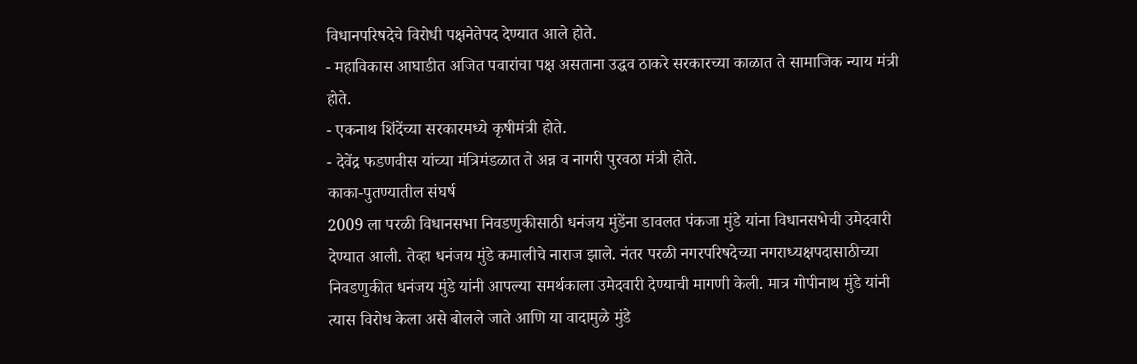विधानपरिषदेचे विरोधी पक्षनेतेपद देण्यात आले होते.
- महाविकास आघाडीत अजित पवारांचा पक्ष असताना उद्धव ठाकरे सरकारच्या काळात ते सामाजिक न्याय मंत्री होते.
- एकनाथ शिंदेंच्या सरकारमध्ये कृषीमंत्री होते.
- देवेंद्र फडणवीस यांच्या मंत्रिमंडळात ते अन्न व नागरी पुरवठा मंत्री होते.
काका-पुतण्यातील संघर्ष
2009 ला परळी विधानसभा निवडणुकीसाठी धनंजय मुंडेंना डावलत पंकजा मुंडे यांना विधानसभेची उमेदवारी देण्यात आली. तेव्हा धनंजय मुंडे कमालीचे नाराज झाले. नंतर परळी नगरपरिषदेच्या नगराध्यक्षपदासाठीच्या निवडणुकीत धनंजय मुंडे यांनी आपल्या समर्थकाला उमेदवारी देण्याची मागणी केली. मात्र गोपीनाथ मुंडे यांनी त्यास विरोध केला असे बोलले जाते आणि या वादामुळे मुंडे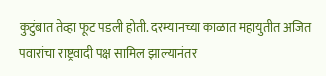कुटुंबात तेव्हा फूट पडली होती. दरम्यानच्या काळात महायुतीत अजित पवारांचा राष्ट्रवादी पक्ष सामिल झाल्यानंतर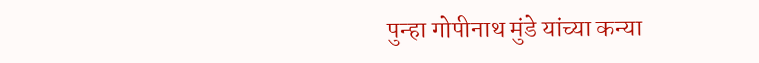पुन्हा गोपीनाथ मुंडे यांच्या कन्या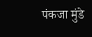पंकजा मुंडे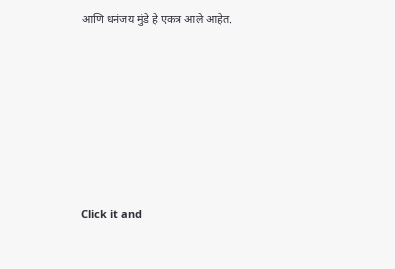आणि धनंजय मुंडे हे एकत्र आले आहेत.












Click it and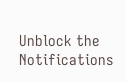Unblock the Notifications